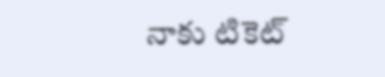నాకు టికెట్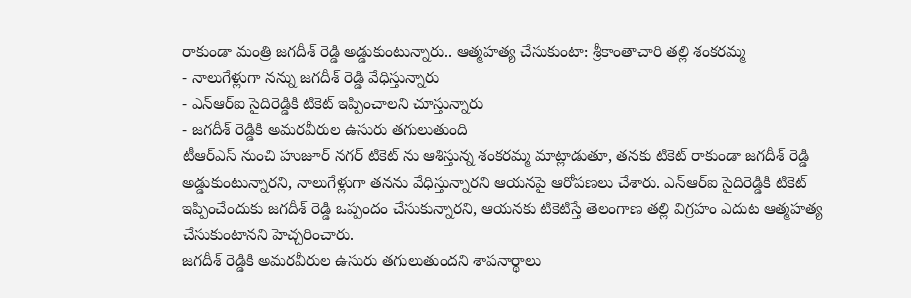రాకుండా మంత్రి జగదీశ్ రెడ్డి అడ్డుకుంటున్నారు.. ఆత్మహత్య చేసుకుంటా: శ్రీకాంతాచారి తల్లి శంకరమ్మ
- నాలుగేళ్లుగా నన్ను జగదీశ్ రెడ్డి వేధిస్తున్నారు
- ఎన్ఆర్ఐ సైదిరెడ్డికి టికెట్ ఇప్పించాలని చూస్తున్నారు
- జగదీశ్ రెడ్డికి అమరవీరుల ఉసురు తగులుతుంది
టీఆర్ఎస్ నుంచి హుజూర్ నగర్ టికెట్ ను ఆశిస్తున్న శంకరమ్మ మాట్లాడుతూ, తనకు టికెట్ రాకుండా జగదీశ్ రెడ్డి అడ్డుకుంటున్నారని, నాలుగేళ్లుగా తనను వేధిస్తున్నారని ఆయనపై ఆరోపణలు చేశారు. ఎన్ఆర్ఐ సైదిరెడ్డికి టికెట్ ఇప్పించేందుకు జగదీశ్ రెడ్డి ఒప్పందం చేసుకున్నారని, ఆయనకు టికెటిస్తే తెలంగాణ తల్లి విగ్రహం ఎదుట ఆత్మహత్య చేసుకుంటానని హెచ్చరించారు.
జగదీశ్ రెడ్డికి అమరవీరుల ఉసురు తగులుతుందని శాపనార్థాలు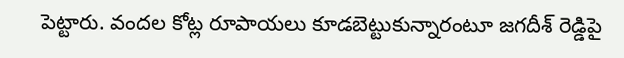పెట్టారు. వందల కోట్ల రూపాయలు కూడబెట్టుకున్నారంటూ జగదీశ్ రెడ్డిపై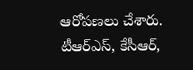ఆరోపణలు చేశారు. టీఆర్ఎస్, కేసీఆర్,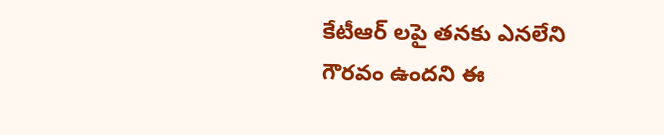కేటీఆర్ లపై తనకు ఎనలేని గౌరవం ఉందని ఈ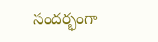సందర్భంగా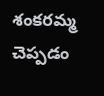శంకరమ్మ చెప్పడం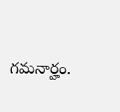గమనార్హం.